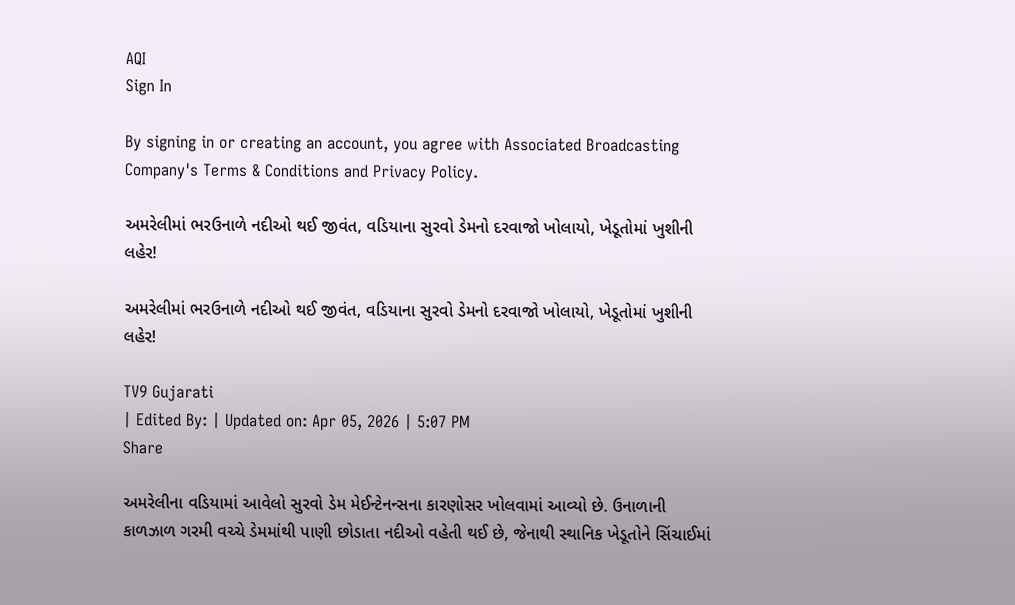AQI
Sign In

By signing in or creating an account, you agree with Associated Broadcasting Company's Terms & Conditions and Privacy Policy.

અમરેલીમાં ભરઉનાળે નદીઓ થઈ જીવંત, વડિયાના સુરવો ડેમનો દરવાજો ખોલાયો, ખેડૂતોમાં ખુશીની લહેર!

અમરેલીમાં ભરઉનાળે નદીઓ થઈ જીવંત, વડિયાના સુરવો ડેમનો દરવાજો ખોલાયો, ખેડૂતોમાં ખુશીની લહેર!

TV9 Gujarati
| Edited By: | Updated on: Apr 05, 2026 | 5:07 PM
Share

અમરેલીના વડિયામાં આવેલો સુરવો ડેમ મેઈન્ટેનન્સના કારણોસર ખોલવામાં આવ્યો છે. ઉનાળાની કાળઝાળ ગરમી વચ્ચે ડેમમાંથી પાણી છોડાતા નદીઓ વહેતી થઈ છે, જેનાથી સ્થાનિક ખેડૂતોને સિંચાઈમાં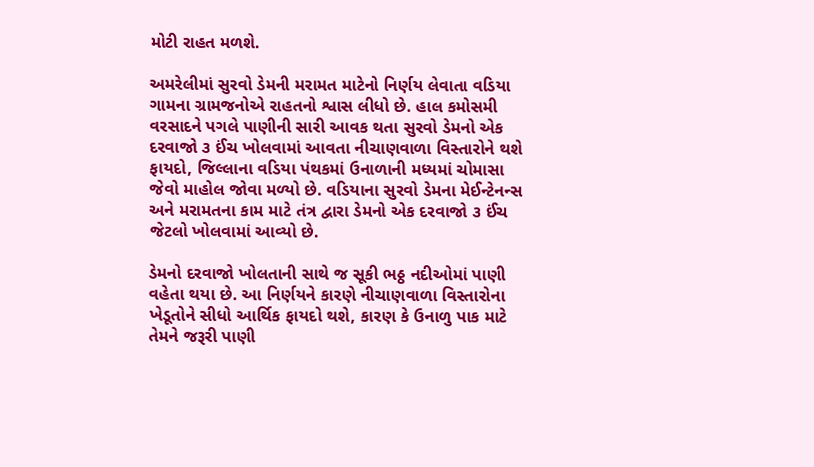મોટી રાહત મળશે.

અમરેલીમાં સુરવો ડેમની મરામત માટેનો નિર્ણય લેવાતા વડિયા ગામના ગ્રામજનોએ રાહતનો શ્વાસ લીધો છે. હાલ કમોસમી વરસાદને પગલે પાણીની સારી આવક થતા સુરવો ડેમનો એક દરવાજો ૩ ઈંચ ખોલવામાં આવતા નીચાણવાળા વિસ્તારોને થશે ફાયદો, જિલ્લાના વડિયા પંથકમાં ઉનાળાની મધ્યમાં ચોમાસા જેવો માહોલ જોવા મળ્યો છે. વડિયાના સુરવો ડેમના મેઈન્ટેનન્સ અને મરામતના કામ માટે તંત્ર દ્વારા ડેમનો એક દરવાજો ૩ ઈંચ જેટલો ખોલવામાં આવ્યો છે.

ડેમનો દરવાજો ખોલતાની સાથે જ સૂકી ભઠ્ઠ નદીઓમાં પાણી વહેતા થયા છે. આ નિર્ણયને કારણે નીચાણવાળા વિસ્તારોના ખેડૂતોને સીધો આર્થિક ફાયદો થશે, કારણ કે ઉનાળુ પાક માટે તેમને જરૂરી પાણી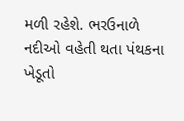મળી રહેશે. ભરઉનાળે નદીઓ વહેતી થતા પંથકના ખેડૂતો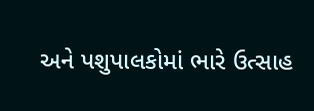અને પશુપાલકોમાં ભારે ઉત્સાહ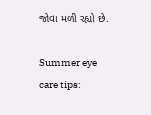જોવા મળી રહ્યો છે.

Summer eye care tips: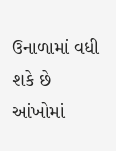ઉનાળામાં વધી શકે છે આંખોમાં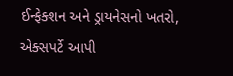ઈન્ફેક્શન અને ડ્રાયનેસનો ખતરો, એક્સપર્ટે આપી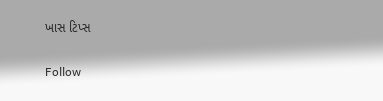ખાસ ટિપ્સ

Follow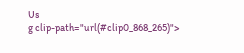Us
g clip-path="url(#clip0_868_265)">